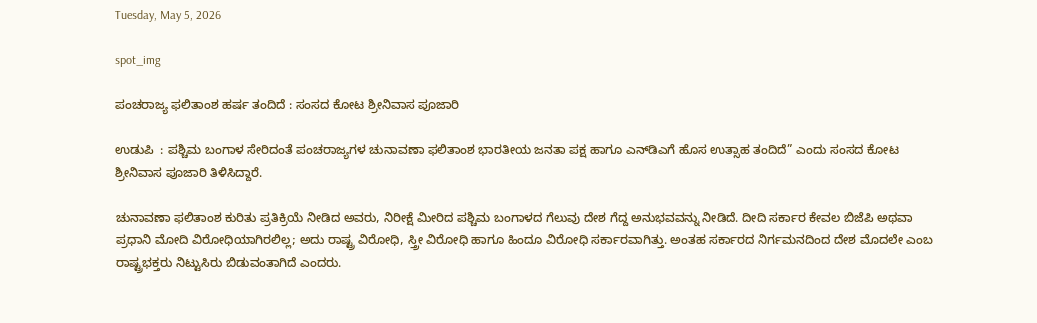Tuesday, May 5, 2026

spot_img

ಪಂಚರಾಜ್ಯ ಫಲಿತಾಂಶ ಹರ್ಷ ತಂದಿದೆ : ಸಂಸದ ಕೋಟ ಶ್ರೀನಿವಾಸ ಪೂಜಾರಿ

ಉಡುಪಿ  : ಪಶ್ಚಿಮ ಬಂಗಾಳ ಸೇರಿದಂತೆ ಪಂಚರಾಜ್ಯಗಳ ಚುನಾವಣಾ ಫಲಿತಾಂಶ ಭಾರತೀಯ ಜನತಾ ಪಕ್ಷ ಹಾಗೂ ಎನ್‌ಡಿಎಗೆ ಹೊಸ ಉತ್ಸಾಹ ತಂದಿದೆ” ಎಂದು ಸಂಸದ ಕೋಟ ಶ್ರೀನಿವಾಸ ಪೂಜಾರಿ ತಿಳಿಸಿದ್ದಾರೆ.

ಚುನಾವಣಾ ಫಲಿತಾಂಶ ಕುರಿತು ಪ್ರತಿಕ್ರಿಯೆ ನೀಡಿದ ಅವರು, ನಿರೀಕ್ಷೆ ಮೀರಿದ ಪಶ್ಚಿಮ ಬಂಗಾಳದ ಗೆಲುವು ದೇಶ ಗೆದ್ದ ಅನುಭವವನ್ನು ನೀಡಿದೆ. ದೀದಿ ಸರ್ಕಾರ ಕೇವಲ ಬಿಜೆಪಿ ಅಥವಾ ಪ್ರಧಾನಿ ಮೋದಿ ವಿರೋಧಿಯಾಗಿರಲಿಲ್ಲ; ಅದು ರಾಷ್ಟ್ರ ವಿರೋಧಿ, ಸ್ತ್ರೀ ವಿರೋಧಿ ಹಾಗೂ ಹಿಂದೂ ವಿರೋಧಿ ಸರ್ಕಾರವಾಗಿತ್ತು. ಅಂತಹ ಸರ್ಕಾರದ ನಿರ್ಗಮನದಿಂದ ದೇಶ ಮೊದಲೇ ಎಂಬ ರಾಷ್ಟ್ರಭಕ್ತರು ನಿಟ್ಟುಸಿರು ಬಿಡುವಂತಾಗಿದೆ ಎಂದರು.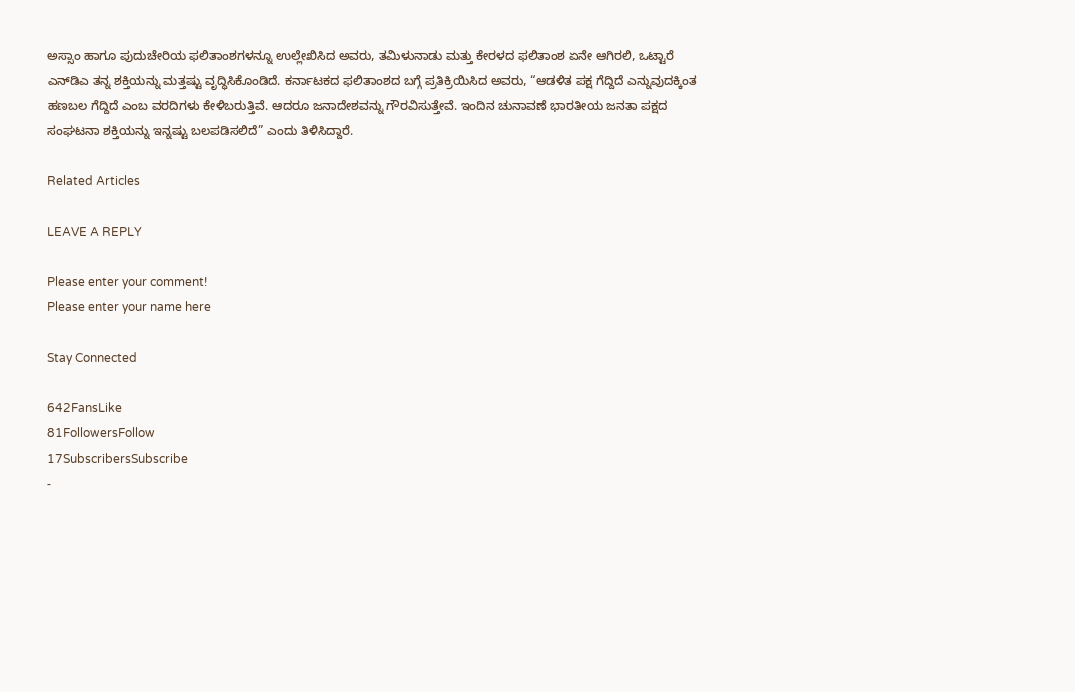ಅಸ್ಸಾಂ ಹಾಗೂ ಪುದುಚೇರಿಯ ಫಲಿತಾಂಶಗಳನ್ನೂ ಉಲ್ಲೇಖಿಸಿದ ಅವರು, ತಮಿಳುನಾಡು ಮತ್ತು ಕೇರಳದ ಫಲಿತಾಂಶ ಏನೇ ಆಗಿರಲಿ, ಒಟ್ಟಾರೆ ಎನ್‌ಡಿಎ ತನ್ನ ಶಕ್ತಿಯನ್ನು ಮತ್ತಷ್ಟು ವೃದ್ಧಿಸಿಕೊಂಡಿದೆ. ಕರ್ನಾಟಕದ ಫಲಿತಾಂಶದ ಬಗ್ಗೆ ಪ್ರತಿಕ್ರಿಯಿಸಿದ ಅವರು, “ಆಡಳಿತ ಪಕ್ಷ ಗೆದ್ದಿದೆ ಎನ್ನುವುದಕ್ಕಿಂತ ಹಣಬಲ ಗೆದ್ದಿದೆ ಎಂಬ ವರದಿಗಳು ಕೇಳಿಬರುತ್ತಿವೆ. ಆದರೂ ಜನಾದೇಶವನ್ನು ಗೌರವಿಸುತ್ತೇವೆ. ಇಂದಿನ ಚುನಾವಣೆ ಭಾರತೀಯ ಜನತಾ ಪಕ್ಷದ ಸಂಘಟನಾ ಶಕ್ತಿಯನ್ನು ಇನ್ನಷ್ಟು ಬಲಪಡಿಸಲಿದೆ” ಎಂದು ತಿಳಿಸಿದ್ದಾರೆ.

Related Articles

LEAVE A REPLY

Please enter your comment!
Please enter your name here

Stay Connected

642FansLike
81FollowersFollow
17SubscribersSubscribe
-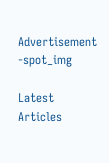Advertisement -spot_img

Latest Articles